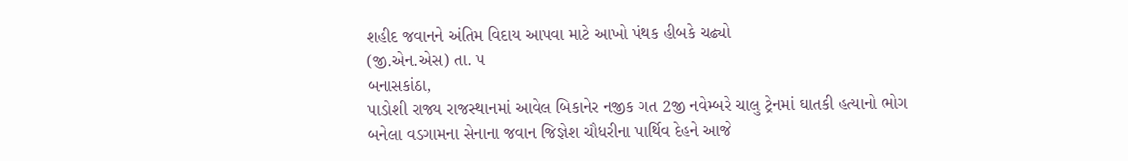શહીદ જવાનને અંતિમ વિદાય આપવા માટે આખો પંથક હીબકે ચઢ્યો
(જી.એન.એસ) તા. ૫
બનાસકાંઠા,
પાડોશી રાજ્ય રાજસ્થાનમાં આવેલ બિકાનેર નજીક ગત 2જી નવેમ્બરે ચાલુ ટ્રેનમાં ઘાતકી હત્યાનો ભોગ બનેલા વડગામના સેનાના જવાન જિજ્ઞેશ ચૌધરીના પાર્થિવ દેહને આજે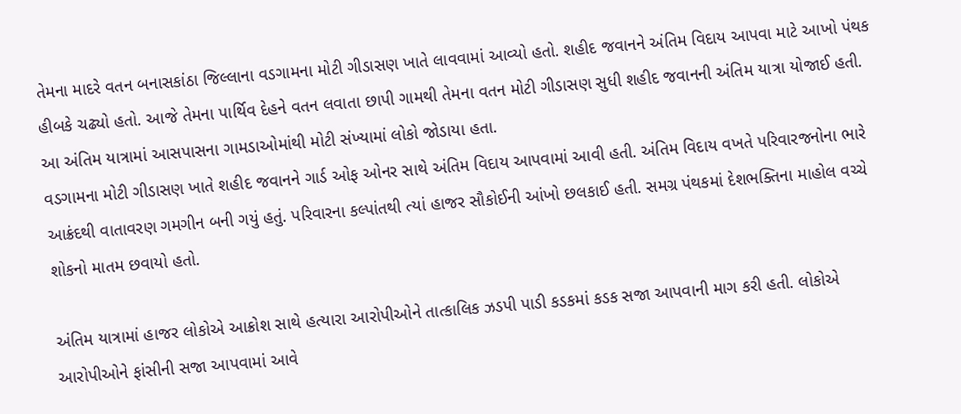તેમના માદરે વતન બનાસકાંઠા જિલ્લાના વડગામના મોટી ગીડાસણ ખાતે લાવવામાં આવ્યો હતો. શહીદ જવાનને અંતિમ વિદાય આપવા માટે આખો પંથક હીબકે ચઢ્યો હતો. આજે તેમના પાર્થિવ દેહને વતન લવાતા છાપી ગામથી તેમના વતન મોટી ગીડાસણ સુધી શહીદ જવાનની અંતિમ યાત્રા યોજાઈ હતી. આ અંતિમ યાત્રામાં આસપાસના ગામડાઓમાંથી મોટી સંખ્યામાં લોકો જોડાયા હતા.
વડગામના મોટી ગીડાસણ ખાતે શહીદ જવાનને ગાર્ડ ઓફ ઓનર સાથે અંતિમ વિદાય આપવામાં આવી હતી. અંતિમ વિદાય વખતે પરિવારજનોના ભારે આક્રંદથી વાતાવરણ ગમગીન બની ગયું હતું. પરિવારના કલ્પાંતથી ત્યાં હાજર સૌકોઈની આંખો છલકાઈ હતી. સમગ્ર પંથકમાં દેશભક્તિના માહોલ વચ્ચે શોકનો માતમ છવાયો હતો.

અંતિમ યાત્રામાં હાજર લોકોએ આક્રોશ સાથે હત્યારા આરોપીઓને તાત્કાલિક ઝડપી પાડી કડકમાં કડક સજા આપવાની માગ કરી હતી. લોકોએ આરોપીઓને ફાંસીની સજા આપવામાં આવે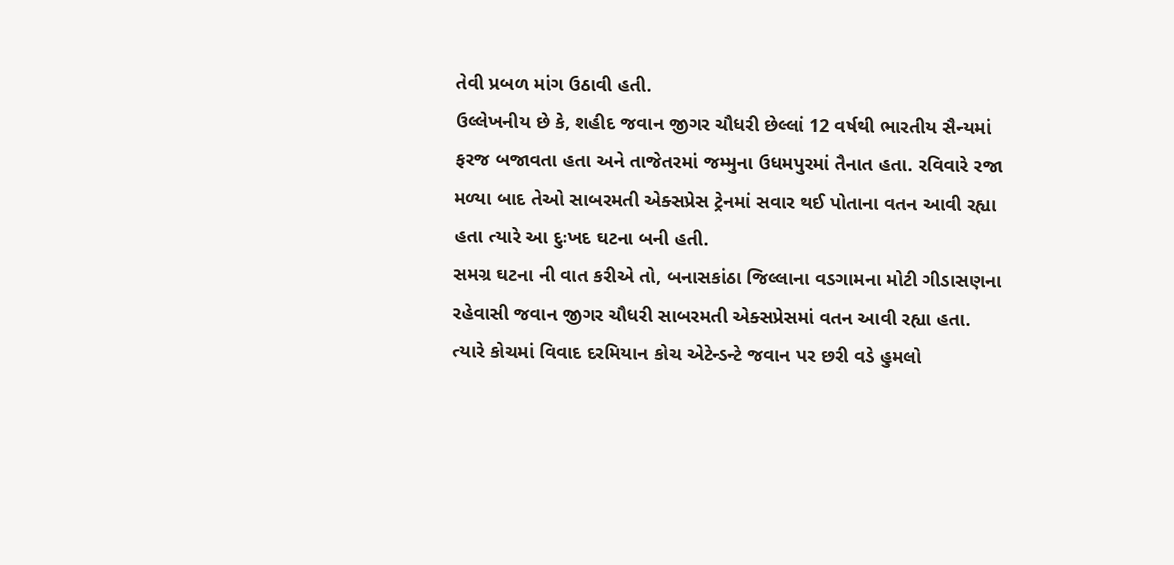તેવી પ્રબળ માંગ ઉઠાવી હતી.
ઉલ્લેખનીય છે કે, શહીદ જવાન જીગર ચૌધરી છેલ્લાં 12 વર્ષથી ભારતીય સૈન્યમાં ફરજ બજાવતા હતા અને તાજેતરમાં જમ્મુના ઉધમપુરમાં તૈનાત હતા. રવિવારે રજા મળ્યા બાદ તેઓ સાબરમતી એક્સપ્રેસ ટ્રેનમાં સવાર થઈ પોતાના વતન આવી રહ્યા હતા ત્યારે આ દુઃખદ ઘટના બની હતી.
સમગ્ર ઘટના ની વાત કરીએ તો, બનાસકાંઠા જિલ્લાના વડગામના મોટી ગીડાસણના રહેવાસી જવાન જીગર ચૌધરી સાબરમતી એક્સપ્રેસમાં વતન આવી રહ્યા હતા. ત્યારે કોચમાં વિવાદ દરમિયાન કોચ એટેન્ડન્ટે જવાન પર છરી વડે હુમલો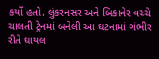કર્યો હતો. લુંકરનસર અને બિકાનેર વચ્ચે ચાલતી ટ્રેનમાં બનેલી આ ઘટનામાં ગંભીર રીતે ઘાયલ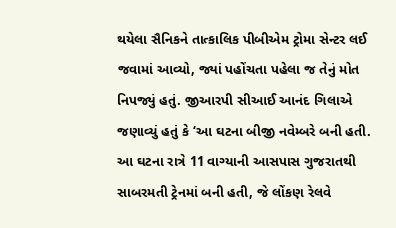થયેલા સૈનિકને તાત્કાલિક પીબીએમ ટ્રોમા સેન્ટર લઈ જવામાં આવ્યો, જ્યાં પહોંચતા પહેલા જ તેનું મોત નિપજ્યું હતું. જીઆરપી સીઆઈ આનંદ ગિલાએ જણાવ્યું હતું કે ‘આ ઘટના બીજી નવેમ્બરે બની હતી. આ ઘટના રાત્રે 11 વાગ્યાની આસપાસ ગુજરાતથી સાબરમતી ટ્રેનમાં બની હતી, જે લોંકણ રેલવે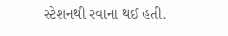સ્ટેશનથી રવાના થઈ હતી.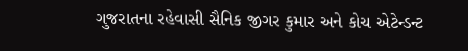ગુજરાતના રહેવાસી સૈનિક જીગર કુમાર અને કોચ એટેન્ડન્ટ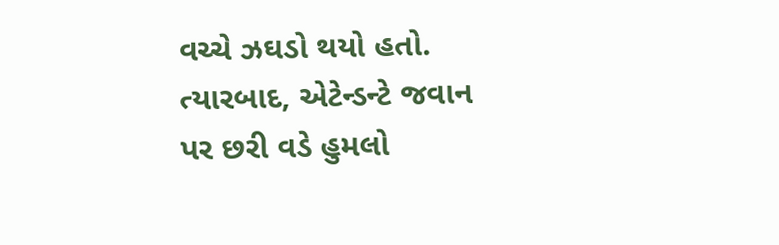વચ્ચે ઝઘડો થયો હતો. ત્યારબાદ, એટેન્ડન્ટે જવાન પર છરી વડે હુમલો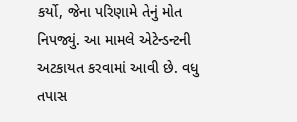કર્યો, જેના પરિણામે તેનું મોત નિપજ્યું. આ મામલે એટેન્ડન્ટની અટકાયત કરવામાં આવી છે. વધુ તપાસ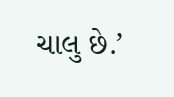ચાલુ છે.’